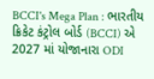BCCI's Mega Plan : ભારતીય ક્રિકેટ કંટ્રોલ બોર્ડ (BCCI) એ 2027 માં યોજાનારા ODI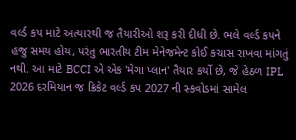વર્લ્ડ કપ માટે અત્યારથી જ તૈયારીઓ શરૂ કરી દીધી છે. ભલે વર્લ્ડ કપને હજુ સમય હોય, પરંતુ ભારતીય ટીમ મેનેજમેન્ટ કોઈ કચાસ રાખવા માંગતું નથી. આ માટે BCCI એ એક 'મેગા પ્લાન' તૈયાર કર્યો છે, જે હેઠળ IPL 2026 દરમિયાન જ ક્રિકેટ વર્લ્ડ કપ 2027 ની સ્કવોડમાં સામેલ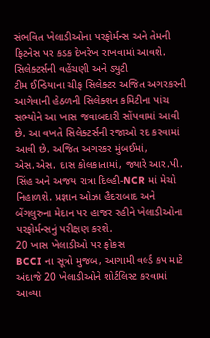સંભવિત ખેલાડીઓના પરફોર્મન્સ અને તેમની ફિટનેસ પર કડક દેખરેખ રાખવામાં આવશે.
સિલેક્ટર્સની વહેંચણી અને ડ્યુટી
ટીમ ઈન્ડિયાના ચીફ સિલેક્ટર અજિત અગરકરની આગેવાની હેઠળની સિલેક્શન કમિટીના પાંચ સભ્યોને આ ખાસ જવાબદારી સોંપવામાં આવી છે. આ વખતે સિલેક્ટર્સની રજાઓ રદ કરવામાં આવી છે. અજિત અગરકર મુંબઈમાં, એસ.એસ. દાસ કોલકાતામાં, જ્યારે આર.પી. સિંહ અને અજય રાત્રા દિલ્હી-NCR માં મેચો નિહાળશે. પ્રજ્ઞાન ઓઝા હૈદરાબાદ અને બેંગલુરુના મેદાન પર હાજર રહીને ખેલાડીઓના પરફોર્મન્સનું પરીક્ષણ કરશે.
20 ખાસ ખેલાડીઓ પર ફોકસ
BCCI ના સૂત્રો મુજબ, આગામી વર્લ્ડ કપ માટે અંદાજે 20 ખેલાડીઓને શોર્ટલિસ્ટ કરવામાં આવ્યા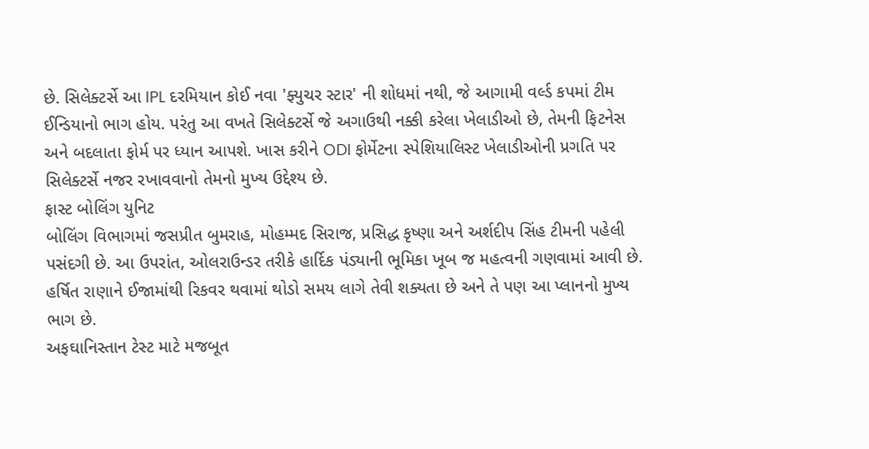છે. સિલેક્ટર્સે આ IPL દરમિયાન કોઈ નવા 'ફ્યુચર સ્ટાર' ની શોધમાં નથી, જે આગામી વર્લ્ડ કપમાં ટીમ ઈન્ડિયાનો ભાગ હોય. પરંતુ આ વખતે સિલેક્ટર્સે જે અગાઉથી નક્કી કરેલા ખેલાડીઓ છે, તેમની ફિટનેસ અને બદલાતા ફોર્મ પર ધ્યાન આપશે. ખાસ કરીને ODI ફોર્મેટના સ્પેશિયાલિસ્ટ ખેલાડીઓની પ્રગતિ પર સિલેક્ટર્સે નજર રખાવવાનો તેમનો મુખ્ય ઉદ્દેશ્ય છે.
ફાસ્ટ બોલિંગ યુનિટ
બોલિંગ વિભાગમાં જસપ્રીત બુમરાહ, મોહમ્મદ સિરાજ, પ્રસિદ્ધ કૃષ્ણા અને અર્શદીપ સિંહ ટીમની પહેલી પસંદગી છે. આ ઉપરાંત, ઓલરાઉન્ડર તરીકે હાર્દિક પંડ્યાની ભૂમિકા ખૂબ જ મહત્વની ગણવામાં આવી છે. હર્ષિત રાણાને ઈજામાંથી રિકવર થવામાં થોડો સમય લાગે તેવી શક્યતા છે અને તે પણ આ પ્લાનનો મુખ્ય ભાગ છે.
અફઘાનિસ્તાન ટેસ્ટ માટે મજબૂત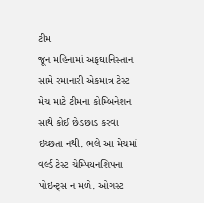ટીમ
જૂન મહિનામાં અફઘાનિસ્તાન સામે રમાનારી એકમાત્ર ટેસ્ટ મેચ માટે ટીમના કોમ્બિનેશન સાથે કોઈ છેડછાડ કરવા ઇચ્છતા નથી. ભલે આ મેચમાં વર્લ્ડ ટેસ્ટ ચેમ્પિયનશિપના પોઇન્ટ્સ ન મળે. ઓગસ્ટ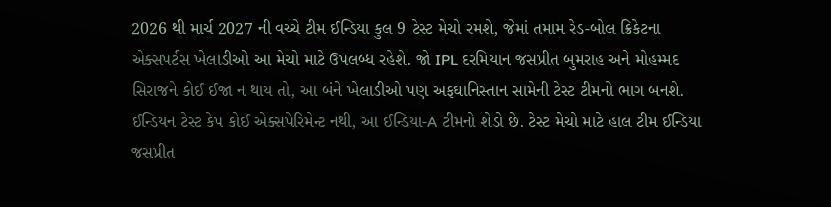2026 થી માર્ચ 2027 ની વચ્ચે ટીમ ઈન્ડિયા કુલ 9 ટેસ્ટ મેચો રમશે, જેમાં તમામ રેડ-બોલ ક્રિકેટના એક્સપર્ટસ ખેલાડીઓ આ મેચો માટે ઉપલબ્ધ રહેશે. જો IPL દરમિયાન જસપ્રીત બુમરાહ અને મોહમ્મદ સિરાજને કોઈ ઈજા ન થાય તો, આ બંને ખેલાડીઓ પણ અફઘાનિસ્તાન સામેની ટેસ્ટ ટીમનો ભાગ બનશે. ઈન્ડિયન ટેસ્ટ કેપ કોઈ એક્સપેરિમેન્ટ નથી, આ ઈન્ડિયા-A ટીમનો શેડો છે. ટેસ્ટ મેચો માટે હાલ ટીમ ઈન્ડિયા જસપ્રીત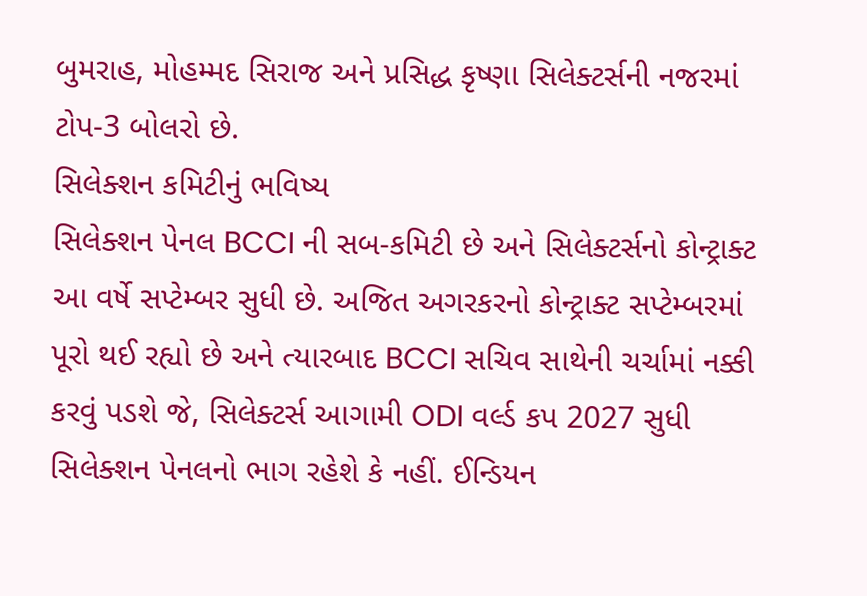બુમરાહ, મોહમ્મદ સિરાજ અને પ્રસિદ્ધ કૃષ્ણા સિલેક્ટર્સની નજરમાં ટોપ-3 બોલરો છે.
સિલેક્શન કમિટીનું ભવિષ્ય
સિલેક્શન પેનલ BCCI ની સબ-કમિટી છે અને સિલેક્ટર્સનો કોન્ટ્રાક્ટ આ વર્ષે સપ્ટેમ્બર સુધી છે. અજિત અગરકરનો કોન્ટ્રાક્ટ સપ્ટેમ્બરમાં પૂરો થઈ રહ્યો છે અને ત્યારબાદ BCCI સચિવ સાથેની ચર્ચામાં નક્કી કરવું પડશે જે, સિલેક્ટર્સ આગામી ODI વર્લ્ડ કપ 2027 સુધી સિલેક્શન પેનલનો ભાગ રહેશે કે નહીં. ઈન્ડિયન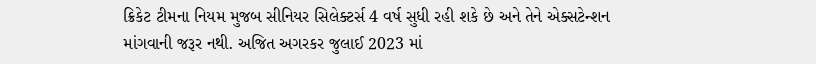ક્રિકેટ ટીમના નિયમ મુજબ સીનિયર સિલેક્ટર્સ 4 વર્ષ સુધી રહી શકે છે અને તેને એક્સટેન્શન માંગવાની જરૂર નથી. અજિત અગરકર જુલાઈ 2023 માં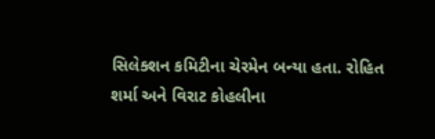સિલેક્શન કમિટીના ચેરમેન બન્યા હતા. રોહિત શર્મા અને વિરાટ કોહલીના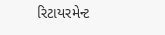રિટાયરમેન્ટ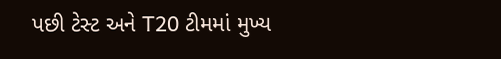પછી ટેસ્ટ અને T20 ટીમમાં મુખ્ય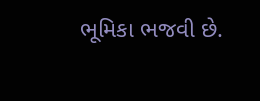ભૂમિકા ભજવી છે.